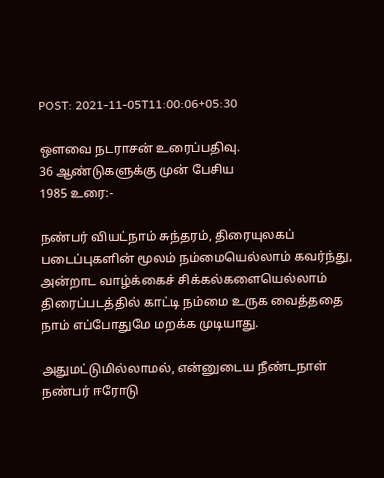POST: 2021-11-05T11:00:06+05:30

ஒளவை நடராசன் உரைப்பதிவு.
36 ஆண்டுகளுக்கு முன் பேசிய
1985 உரை:-

நண்பர் வியட்நாம் சுந்தரம், திரையுலகப் படைப்புகளின் மூலம் நம்மையெல்லாம் கவர்ந்து, அன்றாட வாழ்க்கைச் சிக்கல்களையெல்லாம் திரைப்படத்தில் காட்டி நம்மை உருக வைத்ததை நாம் எப்போதுமே மறக்க முடியாது.

அதுமட்டுமில்லாமல், என்னுடைய நீண்டநாள் நண்பர் ஈரோடு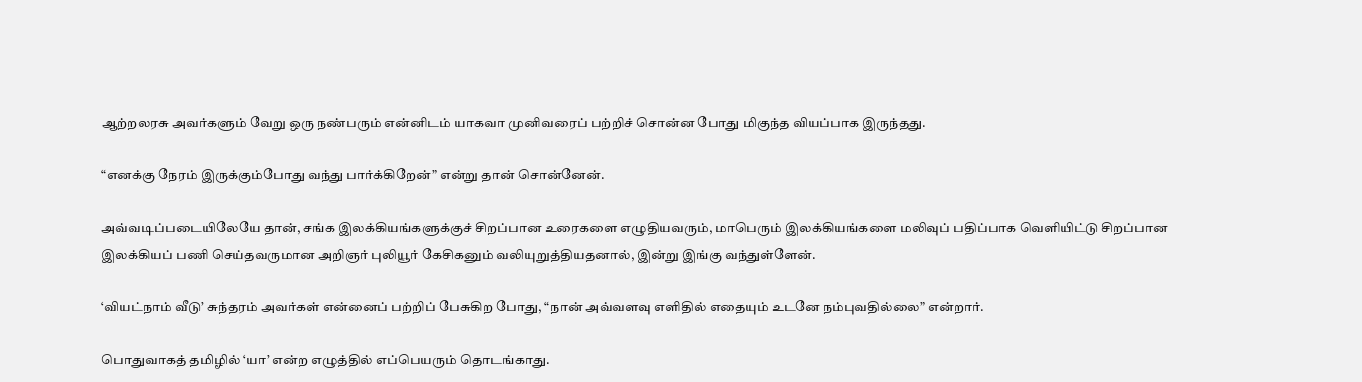ஆற்றலரசு அவர்களும் வேறு ஒரு நண்பரும் என்னிடம் யாகவா முனிவரைப் பற்றிச் சொன்ன போது மிகுந்த வியப்பாக இருந்தது.

“எனக்கு நேரம் இருக்கும்போது வந்து பார்க்கிறேன்” என்று தான் சொன்னேன்.

அவ்வடிப்படையிலேயே தான், சங்க இலக்கியங்களுக்குச் சிறப்பான உரைகளை எழுதியவரும், மாபெரும் இலக்கியங்களை மலிவுப் பதிப்பாக வெளியிட்டு சிறப்பான இலக்கியப் பணி செய்தவருமான அறிஞர் புலியூர் கேசிகனும் வலியுறுத்தியதனால், இன்று இங்கு வந்துள்ளேன்.

‘வியட்நாம் வீடு’ சுந்தரம் அவர்கள் என்னைப் பற்றிப் பேசுகிற போது, “நான் அவ்வளவு எளிதில் எதையும் உடனே நம்புவதில்லை” என்றார்.

பொதுவாகத் தமிழில் ‘யா’ என்ற எழுத்தில் எப்பெயரும் தொடங்காது.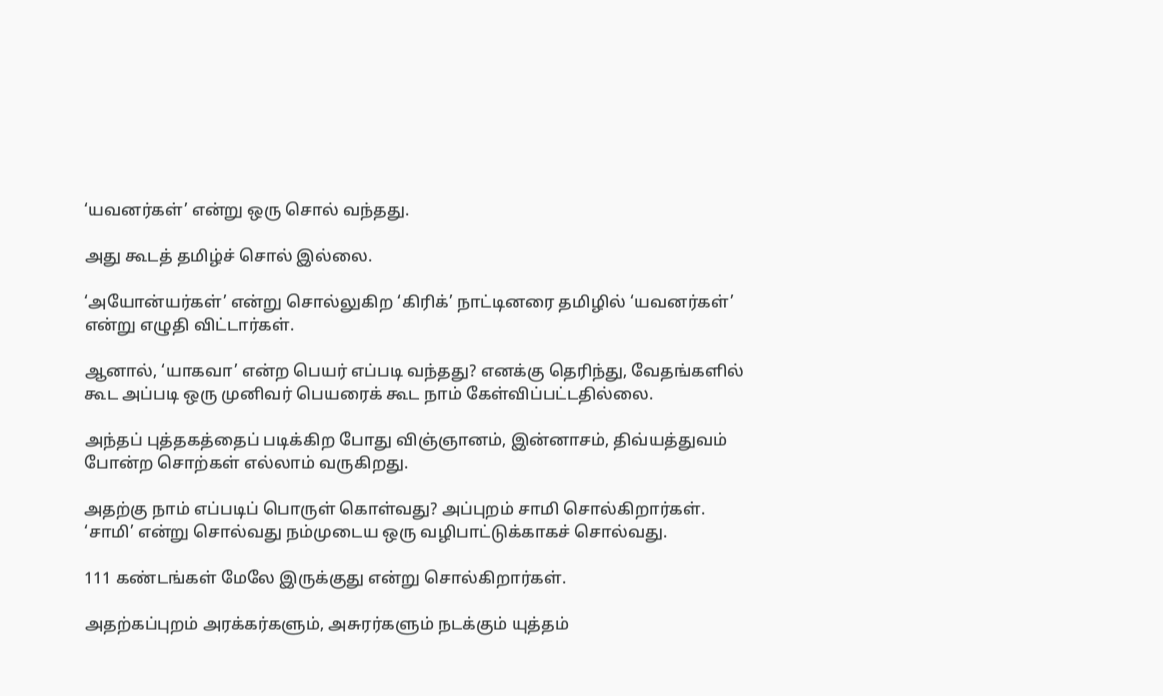‘யவனர்கள்’ என்று ஒரு சொல் வந்தது.

அது கூடத் தமிழ்ச் சொல் இல்லை.

‘அயோன்யர்கள்’ என்று சொல்லுகிற ‘கிரிக்’ நாட்டினரை தமிழில் ‘யவனர்கள்’ என்று எழுதி விட்டார்கள்.

ஆனால், ‘யாகவா’ என்ற பெயர் எப்படி வந்தது? எனக்கு தெரிந்து, வேதங்களில் கூட அப்படி ஒரு முனிவர் பெயரைக் கூட நாம் கேள்விப்பட்டதில்லை.

அந்தப் புத்தகத்தைப் படிக்கிற போது விஞ்ஞானம், இன்னாசம், திவ்யத்துவம் போன்ற சொற்கள் எல்லாம் வருகிறது.

அதற்கு நாம் எப்படிப் பொருள் கொள்வது? அப்புறம் சாமி சொல்கிறார்கள். ‘சாமி’ என்று சொல்வது நம்முடைய ஒரு வழிபாட்டுக்காகச் சொல்வது.

111 கண்டங்கள் மேலே இருக்குது என்று சொல்கிறார்கள்.

அதற்கப்புறம் அரக்கர்களும், அசுரர்களும் நடக்கும் யுத்தம்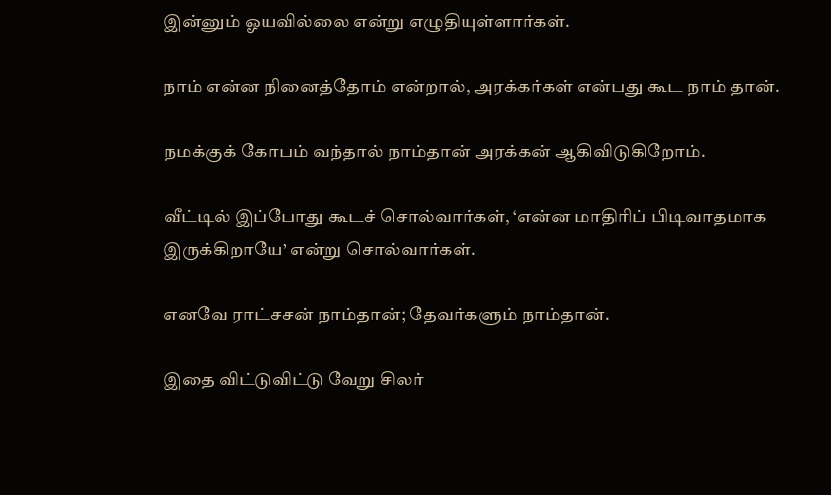இன்னும் ஓயவில்லை என்று எழுதியுள்ளார்கள்.

நாம் என்ன நினைத்தோம் என்றால், அரக்கர்கள் என்பது கூட நாம் தான்.

நமக்குக் கோபம் வந்தால் நாம்தான் அரக்கன் ஆகிவிடுகிறோம்.

வீட்டில் இப்போது கூடச் சொல்வார்கள், ‘என்ன மாதிரிப் பிடிவாதமாக இருக்கிறாயே’ என்று சொல்வார்கள்.

எனவே ராட்சசன் நாம்தான்; தேவர்களும் நாம்தான்.

இதை விட்டுவிட்டு வேறு சிலர்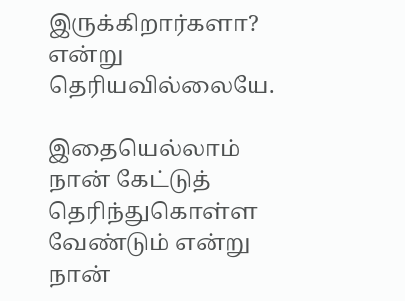இருக்கிறார்களா? என்று தெரியவில்லையே.

இதையெல்லாம் நான் கேட்டுத் தெரிந்துகொள்ள வேண்டும் என்று நான்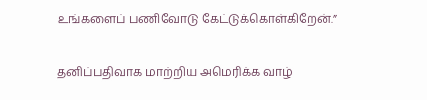உங்களைப் பணிவோடு கேட்டுக்கொள்கிறேன்.”

தனிப்பதிவாக மாற்றிய அமெரிக்க வாழ்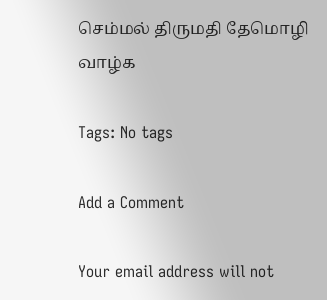செம்மல் திருமதி தேமொழி வாழ்க

Tags: No tags

Add a Comment

Your email address will not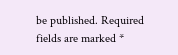be published. Required fields are marked *